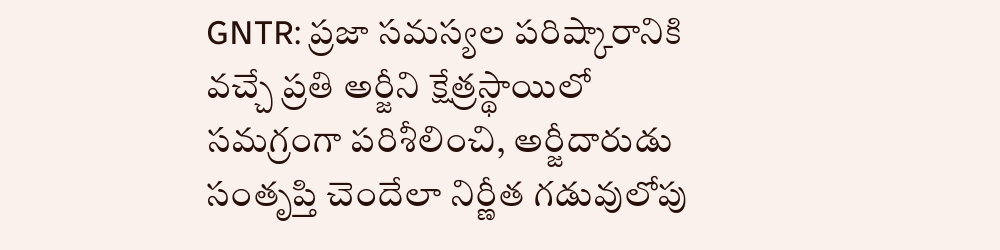GNTR: ప్రజా సమస్యల పరిష్కారానికి వచ్చే ప్రతి అర్జీని క్షేత్రస్థాయిలో సమగ్రంగా పరిశీలించి, అర్జీదారుడు సంతృప్తి చెందేలా నిర్ణీత గడువులోపు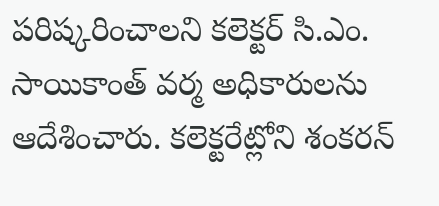పరిష్కరించాలని కలెక్టర్ సి.ఎం. సాయికాంత్ వర్మ అధికారులను ఆదేశించారు. కలెక్టరేట్లోని శంకరన్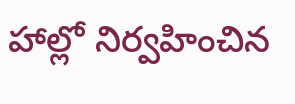హాల్లో నిర్వహించిన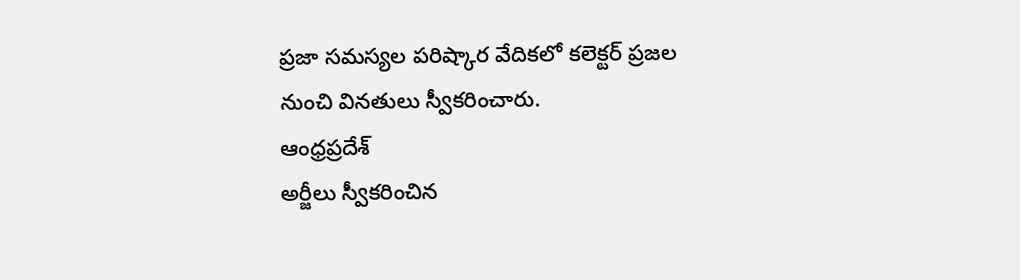ప్రజా సమస్యల పరిష్కార వేదికలో కలెక్టర్ ప్రజల నుంచి వినతులు స్వీకరించారు.
ఆంధ్రప్రదేశ్
అర్జీలు స్వీకరించిన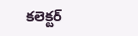కలెక్టర్